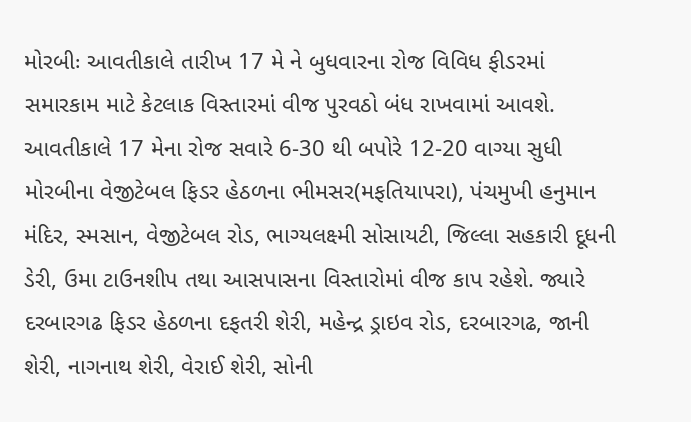મોરબીઃ આવતીકાલે તારીખ 17 મે ને બુધવારના રોજ વિવિધ ફીડરમાં સમારકામ માટે કેટલાક વિસ્તારમાં વીજ પુરવઠો બંધ રાખવામાં આવશે. આવતીકાલે 17 મેના રોજ સવારે 6-30 થી બપોરે 12-20 વાગ્યા સુધી મોરબીના વેજીટેબલ ફિડર હેઠળના ભીમસર(મફતિયાપરા), પંચમુખી હનુમાન મંદિર, સ્મસાન, વેજીટેબલ રોડ, ભાગ્યલક્ષ્મી સોસાયટી, જિલ્લા સહકારી દૂધની ડેરી, ઉમા ટાઉનશીપ તથા આસપાસના વિસ્તારોમાં વીજ કાપ રહેશે. જ્યારે દરબારગઢ ફિડર હેઠળના દફતરી શેરી, મહેન્દ્ર ડ્રાઇવ રોડ, દરબારગઢ, જાની શેરી, નાગનાથ શેરી, વેરાઈ શેરી, સોની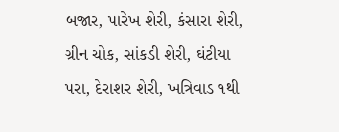બજાર, પારેખ શેરી, કંસારા શેરી, ગ્રીન ચોક, સાંકડી શેરી, ઘંટીયા પરા, દેરાશર શેરી, ખત્રિવાડ ૧થી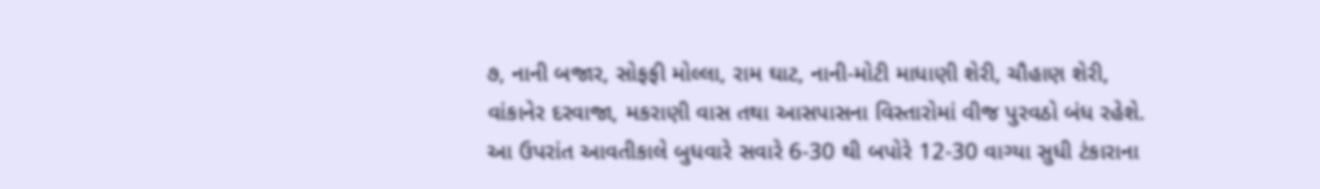૭, નાની બજાર, સોફફી મોલ્લા, રામ ઘાટ, નાની-મોટી માધાણી શેરી, ચૌહાણ શેરી, વાંકાનેર દરવાજા, મકરાણી વાસ તથા આસપાસના વિસ્તારોમાં વીજ પુરવઠો બંધ રહેશે. આ ઉપરાંત આવતીકાલે બુધવારે સવારે 6-30 થી બપોરે 12-30 વાગ્યા સુધી ટંકારાના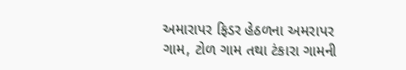અમારાપર ફિડર હેઠળના અમરાપર ગામ, ટોળ ગામ તથા ટંકારા ગામની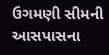ઉગમણી સીમની આસપાસના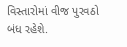વિસ્તારોમાં વીજ પુરવઠો બંધ રહેશે.